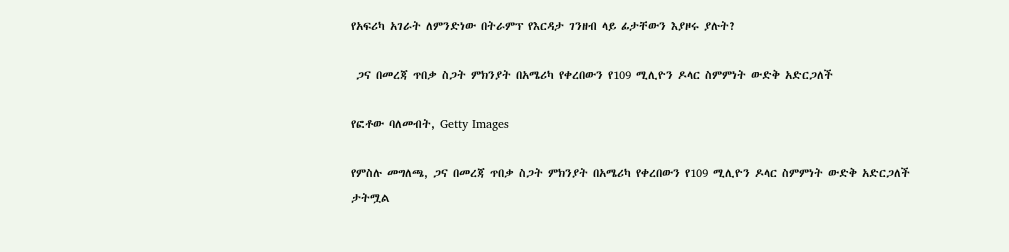የአፍሪካ አገራት ለምንድነው በትራምፕ የእርዳታ ገንዘብ ላይ ፊታቸውን እያዞሩ ያሉት?

 ጋና በመረጃ ጥበቃ ስጋት ምክንያት በአሜሪካ የቀረበውን የ109 ሚሊዮን ዶላር ስምምነት ውድቅ አድርጋለች

የፎቶው ባለመብት, Getty Images

የምስሉ መግለጫ, ጋና በመረጃ ጥበቃ ስጋት ምክንያት በአሜሪካ የቀረበውን የ109 ሚሊዮን ዶላር ስምምነት ውድቅ አድርጋለች
ታትሟል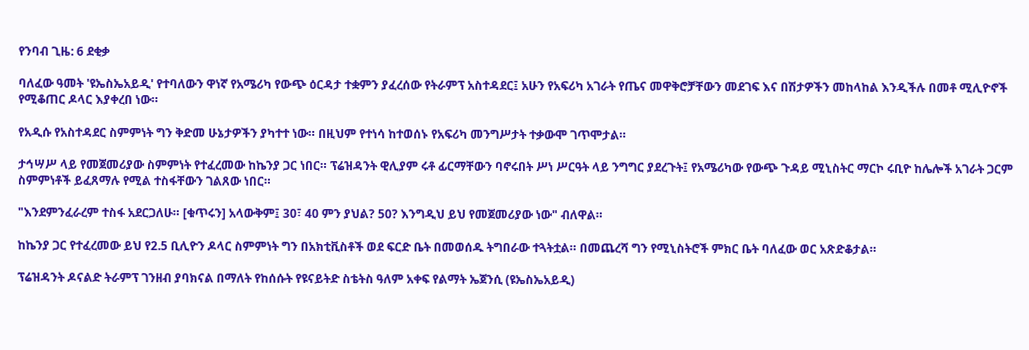የንባብ ጊዜ: 6 ደቂቃ

ባለፈው ዓመት 'ዩኤስኤአይዲ' የተባለውን ዋነኛ የአሜሪካ የውጭ ዕርዳታ ተቋምን ያፈረሰው የትራምፕ አስተዳደር፤ አሁን የአፍሪካ አገራት የጤና መዋቅሮቻቸውን መደገፍ እና በሽታዎችን መከላከል እንዲችሉ በመቶ ሚሊዮኖች የሚቆጠር ዶላር እያቀረበ ነው።

የአዲሱ የአስተዳደር ስምምነት ግን ቅድመ ሁኔታዎችን ያካተተ ነው። በዚህም የተነሳ ከተወሰኑ የአፍሪካ መንግሥታት ተቃውሞ ገጥሞታል።

ታኅሣሥ ላይ የመጀመሪያው ስምምነት የተፈረመው ከኬንያ ጋር ነበር። ፕሬዝዳንት ዊሊያም ሩቶ ፊርማቸውን ባኖሩበት ሥነ ሥርዓት ላይ ንግግር ያደረጉት፤ የአሜሪካው የውጭ ጉዳይ ሚኒስትር ማርኮ ሩቢዮ ከሌሎች አገራት ጋርም ስምምነቶች ይፈጸማሉ የሚል ተስፋቸውን ገልጸው ነበር።

"እንደምንፈራረም ተስፋ አደርጋለሁ። [ቁጥሩን] አላውቅም፤ 30፣ 40 ምን ያህል? 50? እንግዲህ ይህ የመጀመሪያው ነው" ብለዋል።

ከኬንያ ጋር የተፈረመው ይህ የ2.5 ቢሊዮን ዶላር ስምምነት ግን በአክቲቪስቶች ወደ ፍርድ ቤት በመወሰዱ ትግበራው ተጓትቷል። በመጨረሻ ግን የሚኒስትሮች ምክር ቤት ባለፈው ወር አጽድቆታል።

ፕሬዝዳንት ዶናልድ ትራምፕ ገንዘብ ያባክናል በማለት የከሰሱት የዩናይትድ ስቴትስ ዓለም አቀፍ የልማት ኤጀንሲ (ዩኤስኤአይዲ)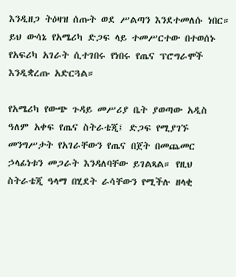እንዲዘጋ ትዕዛዝ ሰጡት ወደ ሥልጣን እንደተመለሱ ነበር። ይህ ውሳኔ የአሜሪካ ድጋፍ ላይ ተመሥርተው በተወሰኑ የአፍሪካ አገራት ሲተገበሩ የነበሩ የጤና ፕሮግራሞች እንዲቋረጡ አድርጓል።

የአሜሪካ የውጭ ጉዳይ መሥሪያ ቤት ያወጣው አዲስ ዓለም አቀፍ የጤና ስትራቴጂ፤ ድጋፍ የሚያገኙ መንግሥታት የአገራቸውን የጤና በጀት በመጨመር ኃላፊነቱን መጋራት እንዳለባቸው ይገልጻል። የዚህ ስትራቴጂ ዓላማ በሂደት ራሳቸውን የሚችሉ ዘላቂ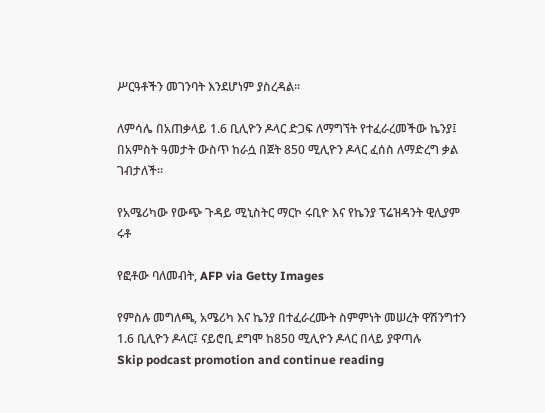ሥርዓቶችን መገንባት እንደሆነም ያስረዳል።

ለምሳሌ በአጠቃላይ 1.6 ቢሊዮን ዶላር ድጋፍ ለማግኘት የተፈራረመችው ኬንያ፤ በአምስት ዓመታት ውስጥ ከራሷ በጀት 850 ሚሊዮን ዶላር ፈሰስ ለማድረግ ቃል ገብታለች።

የአሜሪካው የውጭ ጉዳይ ሚኒስትር ማርኮ ሩቢዮ እና የኬንያ ፕሬዝዳንት ዊሊያም ሩቶ

የፎቶው ባለመብት, AFP via Getty Images

የምስሉ መግለጫ, አሜሪካ እና ኬንያ በተፈራረሙት ስምምነት መሠረት ዋሽንግተን 1.6 ቢሊዮን ዶላር፤ ናይሮቢ ደግሞ ከ850 ሚሊዮን ዶላር በላይ ያዋጣሉ
Skip podcast promotion and continue reading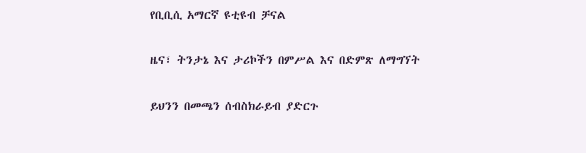የቢቢሲ አማርኛ ዩቲዩብ ቻናል

ዜና፣ ትንታኔ እና ታሪኮችን በምሥል እና በድምጽ ለማግኘት

ይህንን በመጫን ሰብስክራይብ ያድርጉ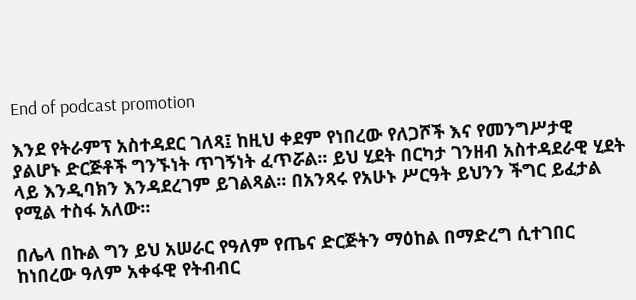End of podcast promotion

እንደ የትራምፕ አስተዳደር ገለጻ፤ ከዚህ ቀደም የነበረው የለጋሾች እና የመንግሥታዊ ያልሆኑ ድርጅቶች ግንኙነት ጥገኝነት ፈጥሯል። ይህ ሂደት በርካታ ገንዘብ አስተዳደራዊ ሂደት ላይ እንዲባክን እንዳደረገም ይገልጻል። በአንጻሩ የአሁኑ ሥርዓት ይህንን ችግር ይፈታል የሚል ተስፋ አለው።

በሌላ በኩል ግን ይህ አሠራር የዓለም የጤና ድርጅትን ማዕከል በማድረግ ሲተገበር ከነበረው ዓለም አቀፋዊ የትብብር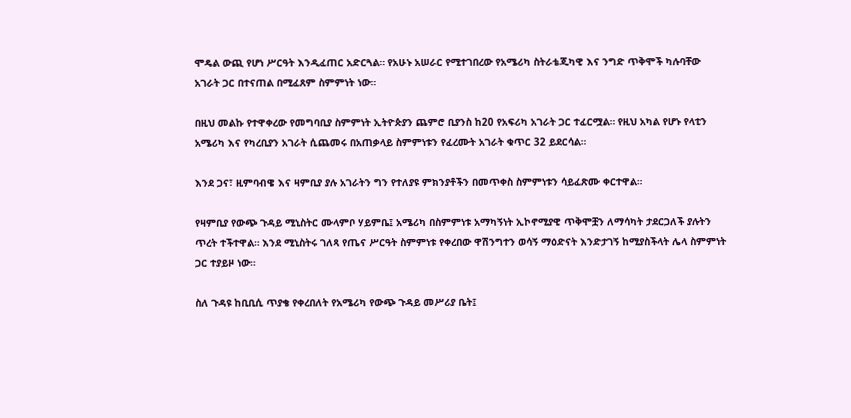ሞዴል ውጪ የሆነ ሥርዓት እንዲፈጠር አድርጓል። የአሁኑ አሠራር የሚተገበረው የአሜሪካ ስትራቴጂካዊ እና ንግድ ጥቅሞች ካሉባቸው አገራት ጋር በተናጠል በሚፈጸም ስምምነት ነው።

በዚህ መልኩ የተዋቀረው የመግባቢያ ስምምነት ኢትዮጵያን ጨምሮ ቢያንስ ከ20 የአፍሪካ አገራት ጋር ተፈርሟል። የዚህ አካል የሆኑ የላቲን አሜሪካ እና የካረቢያን አገራት ሲጨመሩ በአጠቃላይ ስምምነቱን የፈረሙት አገራት ቁጥር 32 ይደርሳል።

እንደ ጋና፣ ዚምባብዌ እና ዛምቢያ ያሉ አገራትን ግን የተለያዩ ምክንያቶችን በመጥቀስ ስምምነቱን ሳይፈጽሙ ቀርተዋል።

የዛምቢያ የውጭ ጉዳይ ሚኒስትር ሙላምቦ ሃይምቤ፤ አሜሪካ በስምምነቱ አማካኝነት ኢኮኖሚያዊ ጥቅሞቿን ለማሳካት ታደርጋለች ያሉትን ጥረት ተችተዋል። እንደ ሚኒስትሩ ገለጻ የጤና ሥርዓት ስምምነቱ የቀረበው ዋሽንግተን ወሳኝ ማዕድናት እንድታገኝ ከሚያስችላት ሌላ ስምምነት ጋር ተያይዞ ነው።

ስለ ጉዳዩ ከቢቢሲ ጥያቄ የቀረበለት የአሜሪካ የውጭ ጉዳይ መሥሪያ ቤት፤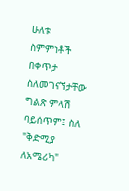ሁለቱ ስምምነቶች በቀጥታ ስለመገናኘታቸው ግልጽ ምላሽ ባይሰጥም፤ ስለ "ቅድሚያ ለአሜሪካ"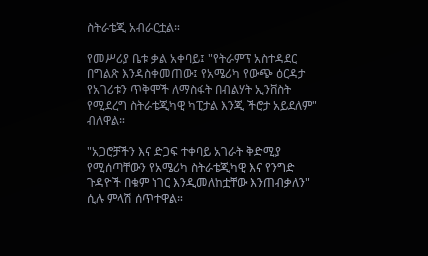ስትራቴጂ አብራርቷል።

የመሥሪያ ቤቱ ቃል አቀባይ፤ "የትራምፕ አስተዳደር በግልጽ እንዳስቀመጠው፤ የአሜሪካ የውጭ ዕርዳታ የአገሪቱን ጥቅሞች ለማስፋት በብልሃት ኢንቨስት የሚደረግ ስትራቴጂካዊ ካፒታል እንጂ ችሮታ አይደለም" ብለዋል።

"አጋሮቻችን እና ድጋፍ ተቀባይ አገራት ቅድሚያ የሚሰጣቸውን የአሜሪካ ስትራቴጂካዊ እና የንግድ ጉዳዮች በቁም ነገር እንዲመለከቷቸው እንጠብቃለን" ሲሉ ምላሽ ሰጥተዋል።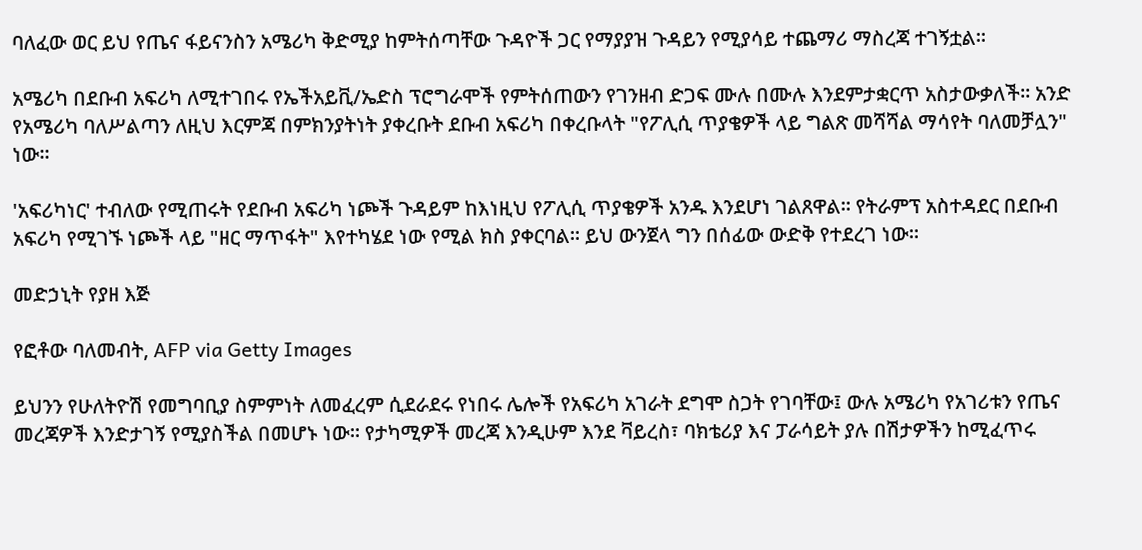ባለፈው ወር ይህ የጤና ፋይናንስን አሜሪካ ቅድሚያ ከምትሰጣቸው ጉዳዮች ጋር የማያያዝ ጉዳይን የሚያሳይ ተጨማሪ ማስረጃ ተገኝቷል።

አሜሪካ በደቡብ አፍሪካ ለሚተገበሩ የኤችአይቪ/ኤድስ ፕሮግራሞች የምትሰጠውን የገንዘብ ድጋፍ ሙሉ በሙሉ እንደምታቋርጥ አስታውቃለች። አንድ የአሜሪካ ባለሥልጣን ለዚህ እርምጃ በምክንያትነት ያቀረቡት ደቡብ አፍሪካ በቀረቡላት "የፖሊሲ ጥያቄዎች ላይ ግልጽ መሻሻል ማሳየት ባለመቻሏን" ነው።

'አፍሪካነር' ተብለው የሚጠሩት የደቡብ አፍሪካ ነጮች ጉዳይም ከእነዚህ የፖሊሲ ጥያቄዎች አንዱ እንደሆነ ገልጸዋል። የትራምፕ አስተዳደር በደቡብ አፍሪካ የሚገኙ ነጮች ላይ "ዘር ማጥፋት" እየተካሄደ ነው የሚል ክስ ያቀርባል። ይህ ውንጀላ ግን በሰፊው ውድቅ የተደረገ ነው።

መድኃኒት የያዘ እጅ

የፎቶው ባለመብት, AFP via Getty Images

ይህንን የሁለትዮሽ የመግባቢያ ስምምነት ለመፈረም ሲደራደሩ የነበሩ ሌሎች የአፍሪካ አገራት ደግሞ ስጋት የገባቸው፤ ውሉ አሜሪካ የአገሪቱን የጤና መረጃዎች እንድታገኝ የሚያስችል በመሆኑ ነው። የታካሚዎች መረጃ እንዲሁም እንደ ቫይረስ፣ ባክቴሪያ እና ፓራሳይት ያሉ በሽታዎችን ከሚፈጥሩ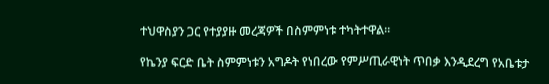ተህዋስያን ጋር የተያያዙ መረጃዎች በስምምነቱ ተካትተዋል።

የኬንያ ፍርድ ቤት ስምምነቱን አግዶት የነበረው የምሥጢራዊነት ጥበቃ እንዲደረግ የአቤቱታ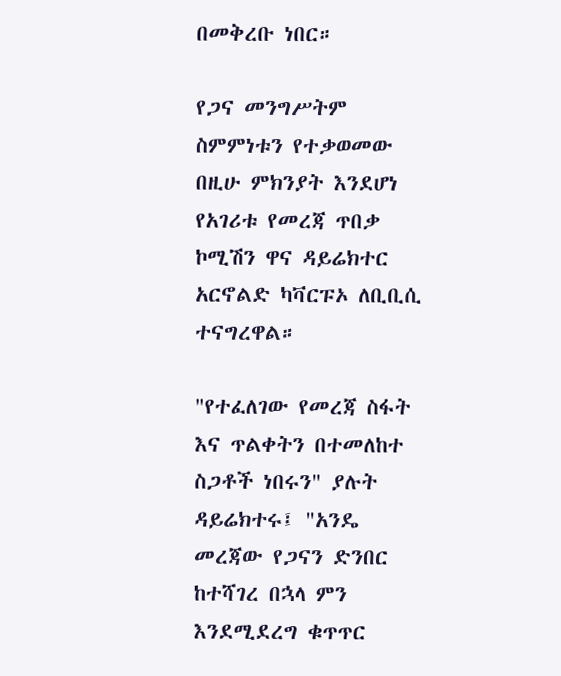በመቅረቡ ነበር።

የጋና መንግሥትም ስምምነቱን የተቃወመው በዚሁ ምክንያት እንደሆነ የአገሪቱ የመረጃ ጥበቃ ኮሚሽን ዋና ዳይሬክተር አርኖልድ ካቫርፑኦ ለቢቢሲ ተናግረዋል።

"የተፈለገው የመረጃ ስፋት እና ጥልቀትን በተመለከተ ስጋቶች ነበሩን" ያሉት ዳይሬክተሩ፤ "አንዴ መረጃው የጋናን ድንበር ከተሻገረ በኋላ ምን እንደሚደረግ ቁጥጥር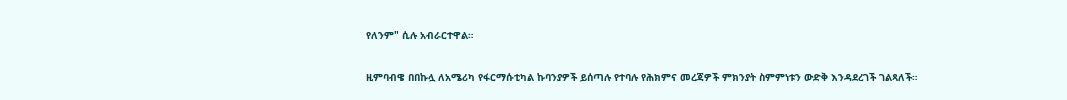የለንም" ሲሉ አብራርተዋል።

ዚምባብዌ በበኩሏ ለአሜሪካ የፋርማሱቲካል ኩባንያዎች ይሰጣሉ የተባሉ የሕክምና መረጃዎች ምክንያት ስምምነቱን ውድቅ እንዳደረገች ገልጻለች።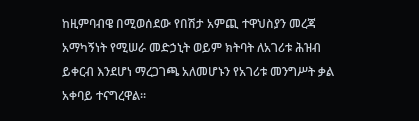ከዚምባብዌ በሚወሰደው የበሽታ አምጪ ተዋህስያን መረጃ አማካኝነት የሚሠራ መድኃኒት ወይም ክትባት ለአገሪቱ ሕዝብ ይቀርብ እንደሆነ ማረጋገጫ አለመሆኑን የአገሪቱ መንግሥት ቃል አቀባይ ተናግረዋል።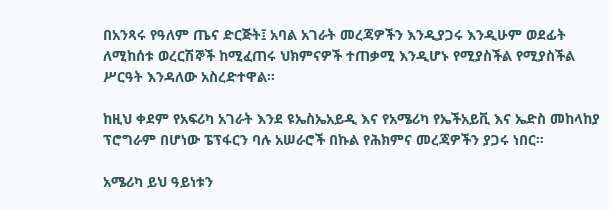በአንጻሩ የዓለም ጤና ድርጅት፤ አባል አገራት መረጃዎችን እንዲያጋሩ እንዲሁም ወደፊት ለሚከሰቱ ወረርሽኞች ከሚፈጠሩ ህክምናዎች ተጠቃሚ እንዲሆኑ የሚያስችል የሚያስችል ሥርዓት እንዳለው አስረድተዋል።

ከዚህ ቀደም የአፍሪካ አገራት እንደ ዩኤስኤአይዲ እና የአሜሪካ የኤችአይቪ እና ኤድስ መከላከያ ፕሮግራም በሆነው ፔፕፋርን ባሉ አሠራሮች በኩል የሕክምና መረጃዎችን ያጋሩ ነበር።

አሜሪካ ይህ ዓይነቱን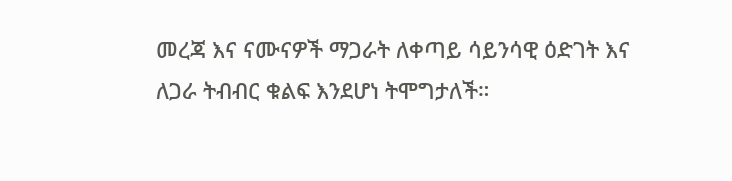መረጃ እና ናሙናዎች ማጋራት ለቀጣይ ሳይንሳዊ ዕድገት እና ለጋራ ትብብር ቁልፍ እንደሆነ ትሞግታለች።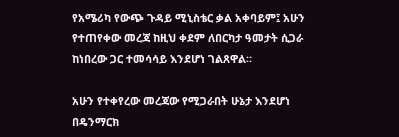የአሜሪካ የውጭ ጉዳይ ሚኒስቴር ቃል አቀባይም፤ አሁን የተጠየቀው መረጃ ከዚህ ቀደም ለበርካታ ዓመታት ሲጋራ ከነበረው ጋር ተመሳሳይ እንደሆነ ገልጸዋል።

አሁን የተቀየረው መረጃው የሚጋራበት ሁኔታ እንደሆነ በዴንማርክ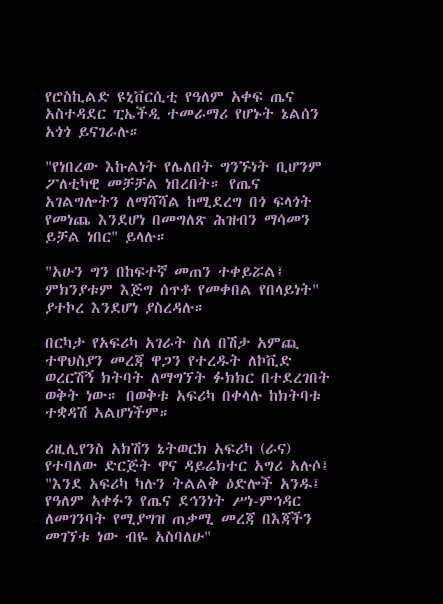የሮስኪልድ ዩኒቨርሲቲ የዓለም አቀፍ ጤና አስተዳደር ፒኤችዲ ተመራማሪ የሆኑት ኔልሰን አጎጎ ይናገራሉ።

"የነበረው እኩልነት የሌለበት ግንኙነት ቢሆንም ፖለቲካዊ መቻቻል ነበረበት። የጤና አገልግሎትን ለማሻሻል ከሚደረግ በጎ ፍላጎት የመነጨ እንደሆነ በመግለጽ ሕዝብን ማሳመን ይቻል ነበር" ይላሉ።

"አሁን ግን በከፍተኛ መጠን ተቀይሯል፤ ምክንያቱም እጅግ ሰጥቶ የመቀበል የበላይነት" ያተኮረ እንደሆነ ያስረዳሉ።

በርካታ የአፍሪካ አገራት ስለ በሽታ አምጪ ተዋህስያን መረጃ ዋጋን የተረዱት ለኮቪድ ወረርሽኝ ክትባት ለማግኘት ፉክክር በተደረገበት ወቅት ነው። በወቅቱ አፍሪካ በቀላሉ ከክትባቱ ተቋዳሽ አልሆነችም።

ሪዚሊየንስ አክሽን ኔትወርክ አፍሪካ (ራና) የተባለው ድርጅት ዋና ዳይሬክተር አግሪ አሉሶ፤ "እንደ አፍሪካ ካሉን ትልልቅ ዕድሎች አንዱ፤ የዓለም አቀፉን የጤና ደኅንነት ሥነ-ምኅዳር ለመገንባት የሚያግዝ ጠቃሚ መረጃ በእጃችን መገኘቱ ነው ብዬ አስባለሁ"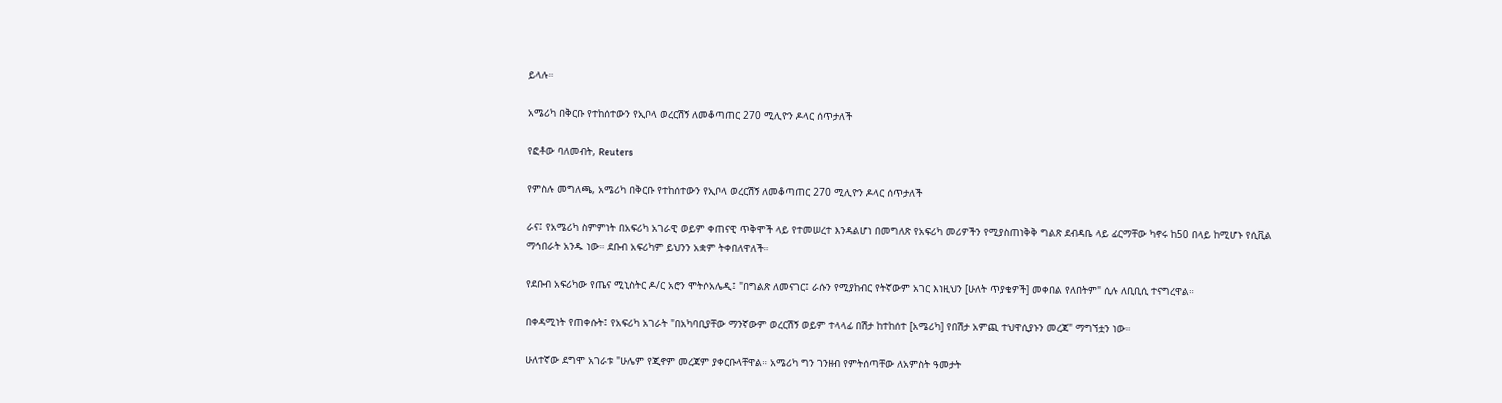ይላሉ።

አሜሪካ በቅርቡ የተከሰተውን የኢቦላ ወረርሽኝ ለመቆጣጠር 270 ሚሊዮን ዶላር ሰጥታለች

የፎቶው ባለመብት, Reuters

የምስሉ መግለጫ, አሜሪካ በቅርቡ የተከሰተውን የኢቦላ ወረርሽኝ ለመቆጣጠር 270 ሚሊዮን ዶላር ሰጥታለች

ራና፤ የአሜሪካ ስምምነት በአፍሪካ አገራዊ ወይም ቀጠናዊ ጥቅሞች ላይ የተመሠረተ እንዳልሆነ በመግለጽ የአፍሪካ መሪዎችን የሚያስጠነቅቅ ግልጽ ደብዳቤ ላይ ፊርማቸው ካኖሩ ከ50 በላይ ከሚሆኑ የሲቪል ማኅበራት አንዱ ነው። ደቡብ አፍሪካም ይህንን አቋም ትቀበለዋለች።

የደቡብ አፍሪካው የጤና ሚኒስትር ዶ/ር አሮን ሞትሶአሌዲ፤ "በግልጽ ለመናገር፤ ራሱን የሚያከብር የትኛውም አገር እነዚህን [ሁለት ጥያቄዎች] መቀበል የለበትም" ሲሉ ለቢቢሲ ተናግረዋል።

በቀዳሚነት የጠቀሱት፤ የአፍሪካ አገራት "በአካባቢያቸው ማንኛውም ወረርሽኝ ወይም ተላላፊ በሽታ ከተከሰተ [አሜሪካ] የበሽታ አምጪ ተህዋሲያኑን መረጃ" ማግኘቷን ነው።

ሁለተኛው ደግሞ አገራቱ "ሁሌም የጂኖም መረጃም ያቀርቡላቸዋል። አሜሪካ ግን ገንዘብ የምትሰጣቸው ለአምስት ዓመታት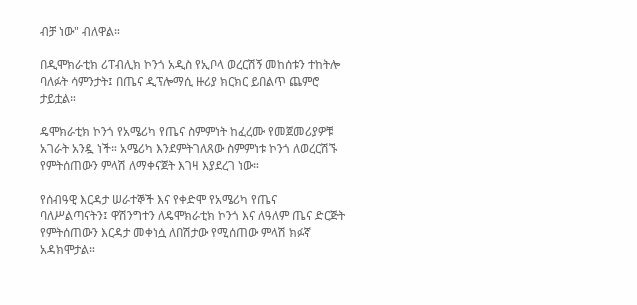ብቻ ነው" ብለዋል።

በዲሞክራቲክ ሪፐብሊክ ኮንጎ አዲስ የኢቦላ ወረርሽኝ መከሰቱን ተከትሎ ባለፉት ሳምንታት፤ በጤና ዲፕሎማሲ ዙሪያ ክርክር ይበልጥ ጨምሮ ታይቷል።

ዴሞክራቲክ ኮንጎ የአሜሪካ የጤና ስምምነት ከፈረሙ የመጀመሪያዎቹ አገራት አንዷ ነች። አሜሪካ እንደምትገለጸው ስምምነቱ ኮንጎ ለወረርሽኙ የምትሰጠውን ምላሽ ለማቀናጀት እገዛ እያደረገ ነው።

የሰብዓዊ እርዳታ ሠራተኞች እና የቀድሞ የአሜሪካ የጤና ባለሥልጣናትን፤ ዋሽንግተን ለዴሞክራቲክ ኮንጎ እና ለዓለም ጤና ድርጅት የምትሰጠውን እርዳታ መቀነሷ ለበሽታው የሚሰጠው ምላሽ ክፉኛ አዳክሞታል።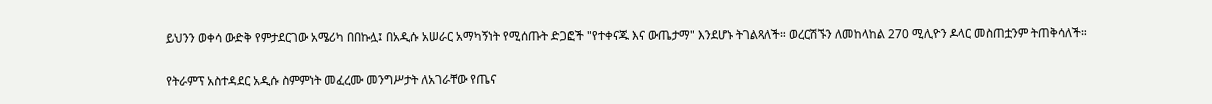ይህንን ወቀሳ ውድቅ የምታደርገው አሜሪካ በበኩሏ፤ በአዲሱ አሠራር አማካኝነት የሚሰጡት ድጋፎች "የተቀናጁ እና ውጤታማ" እንደሆኑ ትገልጻለች። ወረርሽኙን ለመከላከል 270 ሚሊዮን ዶላር መስጠቷንም ትጠቅሳለች።

የትራምፕ አስተዳደር አዲሱ ስምምነት መፈረሙ መንግሥታት ለአገራቸው የጤና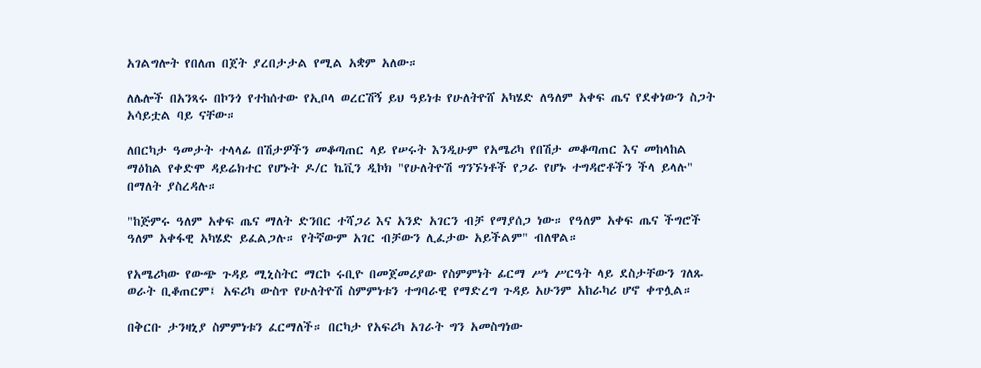አገልግሎት የበለጠ በጀት ያረበታታል የሚል አቋም አለው።

ለሌሎች በአንጻሩ በኮንጎ የተከሰተው የኢቦላ ወረርሽኝ ይህ ዓይነቱ የሁለትዮሸ አካሄድ ለዓለም አቀፍ ጤና የደቀነውን ስጋት አሳይቷል ባይ ናቸው።

ለበርካታ ዓመታት ተላላፊ በሽታዎችን መቆጣጠር ላይ የሠሩት እንዲሁም የአሜሪካ የበሽታ መቆጣጠር እና መከላከል ማዕከል የቀድሞ ዳይሬክተር የሆኑት ዶ/ር ኬቪን ዲኮክ "የሁለትዮሽ ግንኙነቶች የጋራ የሆኑ ተግዳሮቶችን ችላ ይላሉ" በማለት ያስረዳሉ።

"ከጅምሩ ዓለም አቀፍ ጤና ማለት ድንበር ተሻጋሪ እና አንድ አገርን ብቻ የማያሰጋ ነው። የዓለም አቀፍ ጤና ችግሮች ዓለም አቀፋዊ አካሄድ ይፈልጋሉ። የትኛውም አገር ብቻውን ሊፈታው አይችልም" ብለዋል።

የአሜሪካው የውጭ ጉዳይ ሚኒስትር ማርኮ ሩቢዮ በመጀመሪያው የስምምነት ፊርማ ሥነ ሥርዓት ላይ ደስታቸውን ገለጹ ወራት ቢቆጠርም፤ አፍሪካ ውስጥ የሁለትዮሽ ስምምነቱን ተግባራዊ የማድረግ ጉዳይ አሁንም አከራካሪ ሆኖ ቀጥሏል።

በቅርቡ ታንዛኒያ ስምምነቱን ፈርማለች። በርካታ የአፍሪካ አገራት ግን አመስግነው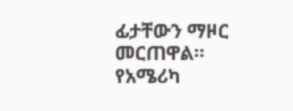ፊታቸውን ማዞር መርጠዋል። የአሜሪካ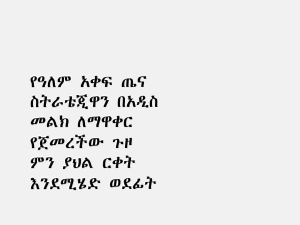የዓለም አቀፍ ጤና ስትራቴጂዋን በአዲስ መልክ ለማዋቀር የጀመረችው ጉዞ ምን ያህል ርቀት እንደሚሄድ ወደፊት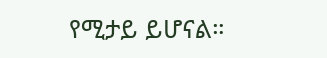የሚታይ ይሆናል።